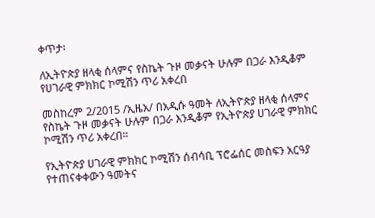ቀጥታ፡

ለኢትዮጵያ ዘላቂ ሰላምና የስኬት ጉዞ መቃናት ሁሉም በጋራ እንዲቆም የሀገራዊ ምክክር ኮሚሽን ጥሪ አቀረበ

መስከረም 2/2015 /ኢዜአ/ በአዲሱ ዓመት ለኢትዮጵያ ዘላቂ ሰላምና የስኬት ጉዞ መቃናት ሁሉም በጋራ እንዲቆም የኢትዮጵያ ሀገራዊ ምክክር ኮሚሽን ጥሪ አቀረበ።

የኢትዮጵያ ሀገራዊ ምክክር ኮሚሽን ሰብሳቢ ፕሮፌሰር መስፍን አርዓያ የተጠናቀቀውን ዓመትና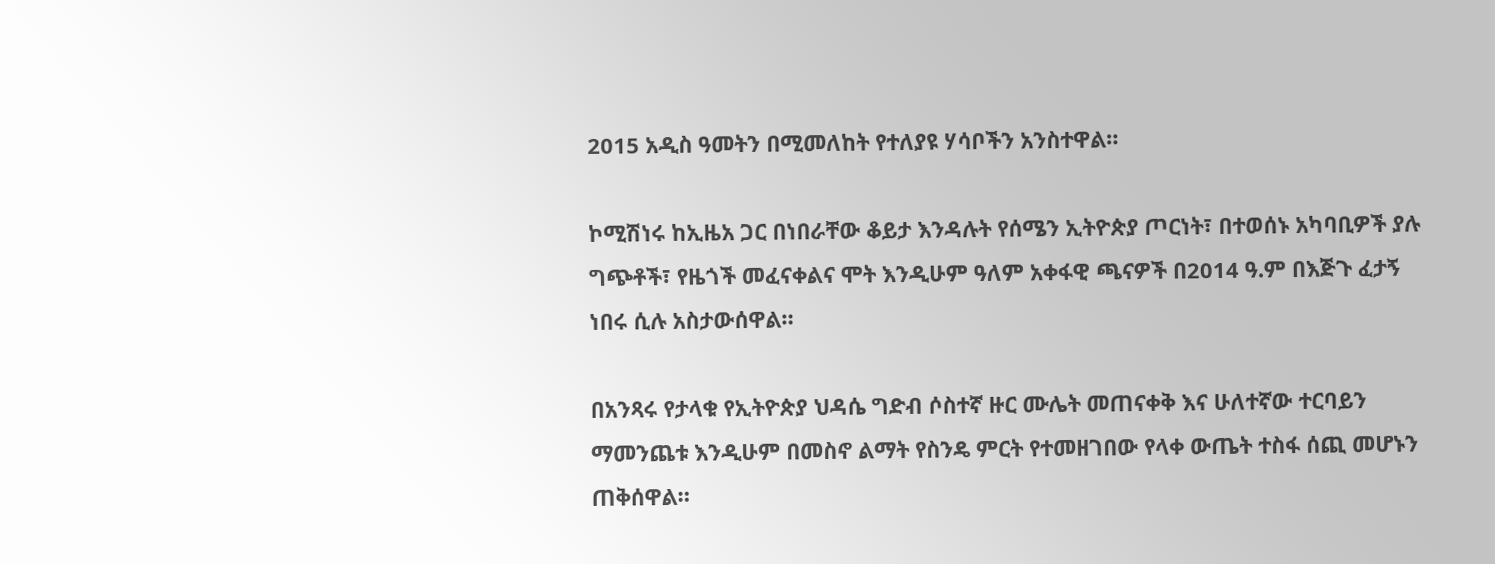2015 አዲስ ዓመትን በሚመለከት የተለያዩ ሃሳቦችን አንስተዋል።

ኮሚሽነሩ ከኢዜአ ጋር በነበራቸው ቆይታ እንዳሉት የሰሜን ኢትዮጵያ ጦርነት፣ በተወሰኑ አካባቢዎች ያሉ ግጭቶች፣ የዜጎች መፈናቀልና ሞት እንዲሁም ዓለም አቀፋዊ ጫናዎች በ2014 ዓ.ም በእጅጉ ፈታኝ ነበሩ ሲሉ አስታውሰዋል።

በአንጻሩ የታላቁ የኢትዮጵያ ህዳሴ ግድብ ሶስተኛ ዙር ሙሌት መጠናቀቅ እና ሁለተኛው ተርባይን ማመንጨቱ እንዲሁም በመስኖ ልማት የስንዴ ምርት የተመዘገበው የላቀ ውጤት ተስፋ ሰጪ መሆኑን ጠቅሰዋል።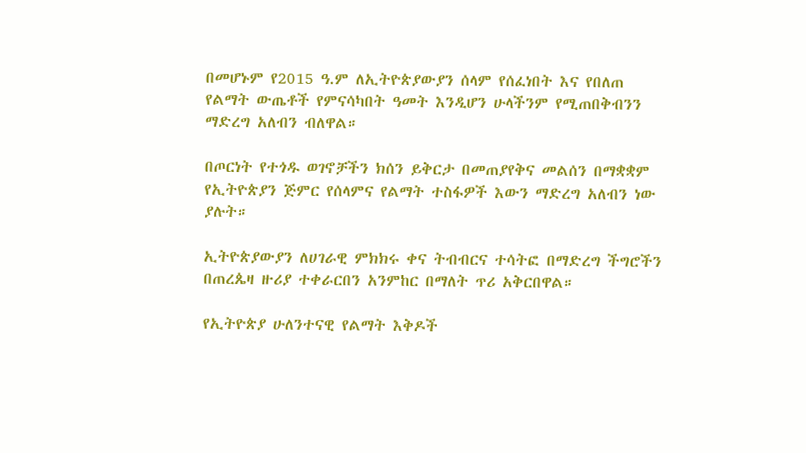በመሆኑም የ2015 ዓ.ም ለኢትዮጵያውያን ሰላም የሰፈነበት እና የበለጠ የልማት ውጤቶች የምናሳካበት ዓመት እንዲሆን ሁላችንም የሚጠበቅብንን ማድረግ አለብን ብለዋል።

በጦርነት የተጎዱ ወገኖቻችን ክሰን ይቅርታ በመጠያየቅና መልሰን በማቋቋም የኢትዮጵያን ጅምር የሰላምና የልማት ተስፋዎች እውን ማድረግ አለብን ነው ያሉት።

ኢትዮጵያውያን ለሀገራዊ ምክክሩ ቀና ትብብርና ተሳትፎ በማድረግ ችግሮችን በጠረጴዛ ዙሪያ ተቀራርበን አንምከር በማለት ጥሪ አቅርበዋል።

የኢትዮጵያ ሁለንተናዊ የልማት እቅዶች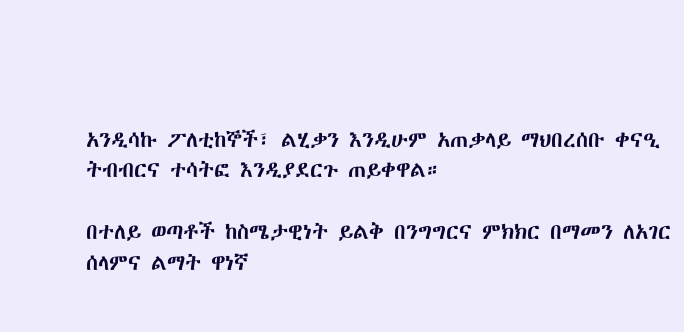አንዲሳኩ ፖለቲከኞች፣ ልሂቃን እንዲሁም አጠቃላይ ማህበረሰቡ ቀናዒ ትብብርና ተሳትፎ እንዲያደርጉ ጠይቀዋል።

በተለይ ወጣቶች ከስሜታዊነት ይልቅ በንግግርና ምክክር በማመን ለአገር ሰላምና ልማት ዋነኛ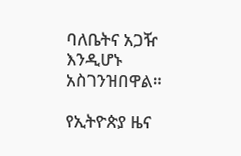ባለቤትና አጋዥ እንዲሆኑ አስገንዝበዋል።

የኢትዮጵያ ዜና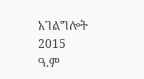አገልግሎት
2015
ዓ.ም